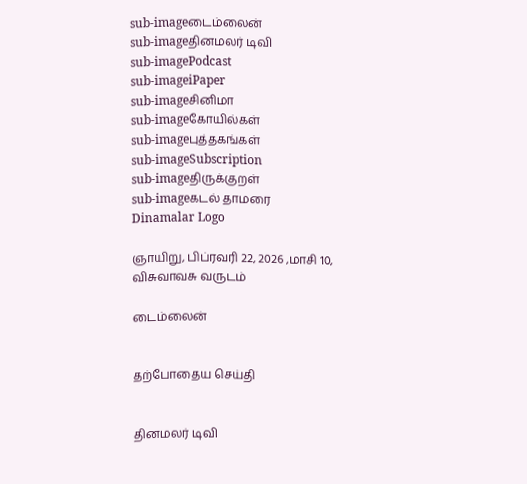sub-imageடைம்லைன்
sub-imageதினமலர் டிவி
sub-imagePodcast
sub-imageiPaper
sub-imageசினிமா
sub-imageகோயில்கள்
sub-imageபுத்தகங்கள்
sub-imageSubscription
sub-imageதிருக்குறள்
sub-imageகடல் தாமரை
Dinamalar Logo

ஞாயிறு, பிப்ரவரி 22, 2026 ,மாசி 10, விசுவாவசு வருடம்

டைம்லைன்


தற்போதைய செய்தி


தினமலர் டிவி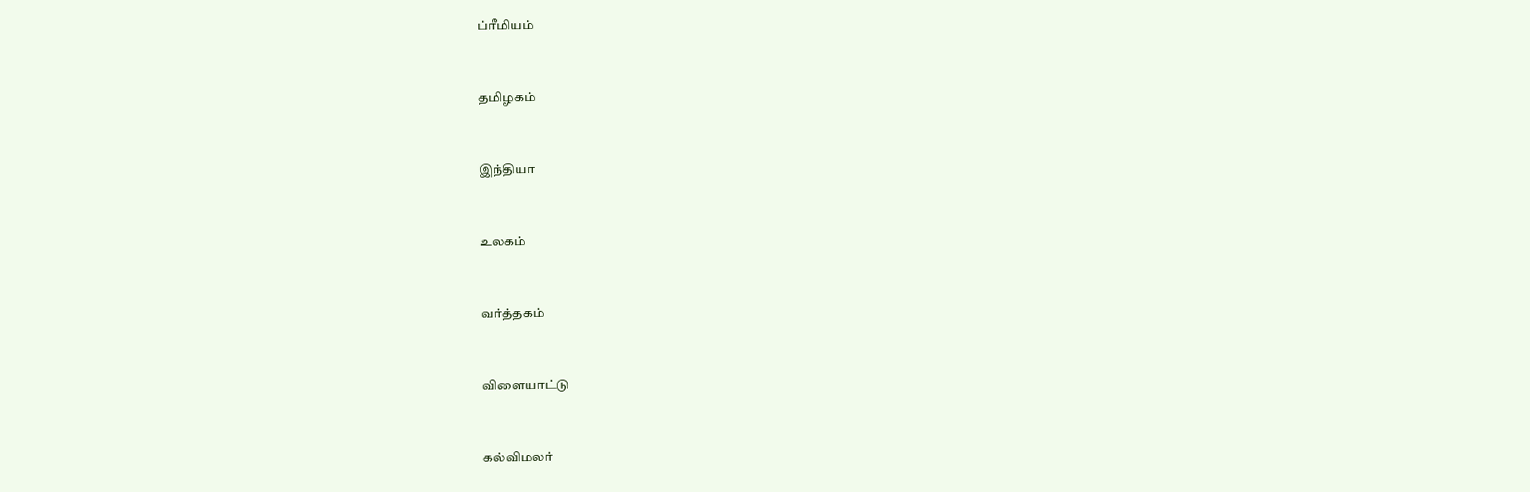ப்ரீமியம்


தமிழகம்


இந்தியா


உலகம்


வர்த்தகம்


விளையாட்டு


கல்விமலர்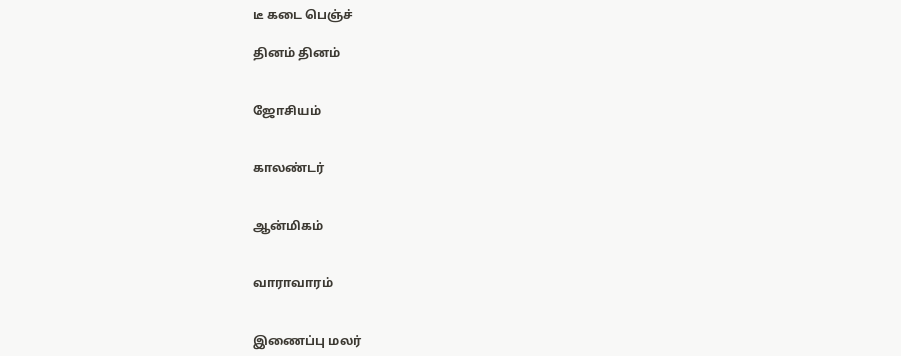டீ கடை பெஞ்ச்

தினம் தினம்


ஜோசியம்


காலண்டர்


ஆன்மிகம்


வாராவாரம்


இணைப்பு மலர்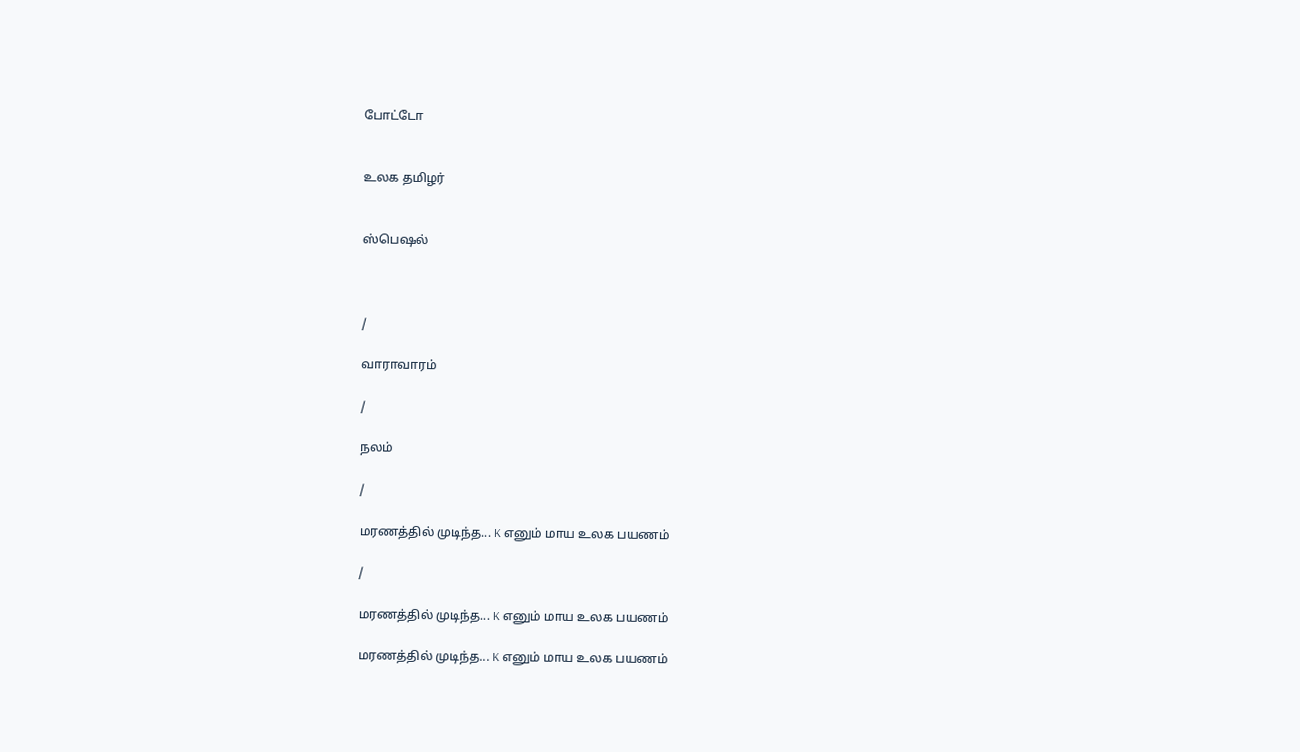போட்டோ


உலக தமிழர்


ஸ்பெஷல்



/

வாராவாரம்

/

நலம்

/

மரணத்தில் முடிந்த... K எனும் மாய உலக பயணம்

/

மரணத்தில் முடிந்த... K எனும் மாய உலக பயணம்

மரணத்தில் முடிந்த... K எனும் மாய உலக பயணம்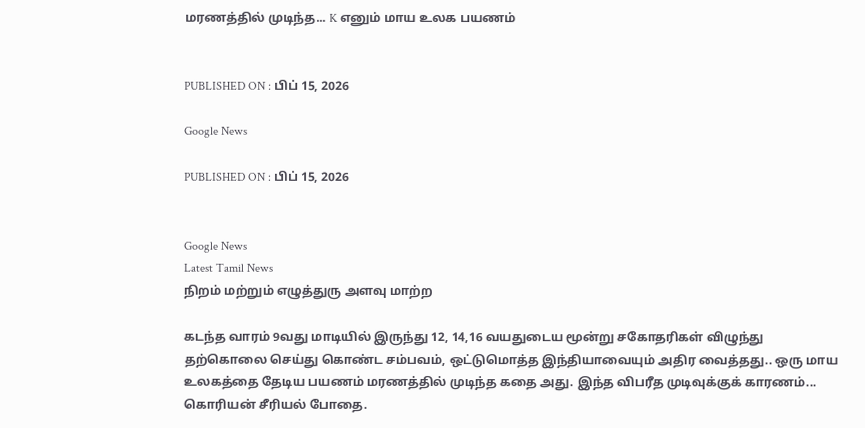மரணத்தில் முடிந்த... K எனும் மாய உலக பயணம்


PUBLISHED ON : பிப் 15, 2026

Google News

PUBLISHED ON : பிப் 15, 2026


Google News
Latest Tamil News
நிறம் மற்றும் எழுத்துரு அளவு மாற்ற

கடந்த வாரம் 9வது மாடியில் இருந்து 12, 14,16 வயதுடைய மூன்று சகோதரிகள் விழுந்து தற்கொலை செய்து கொண்ட சம்பவம், ஒட்டுமொத்த இந்தியாவையும் அதிர வைத்தது.. ஒரு மாய உலகத்தை தேடிய பயணம் மரணத்தில் முடிந்த கதை அது. இந்த விபரீத முடிவுக்குக் காரணம்... கொரியன் சீரியல் போதை.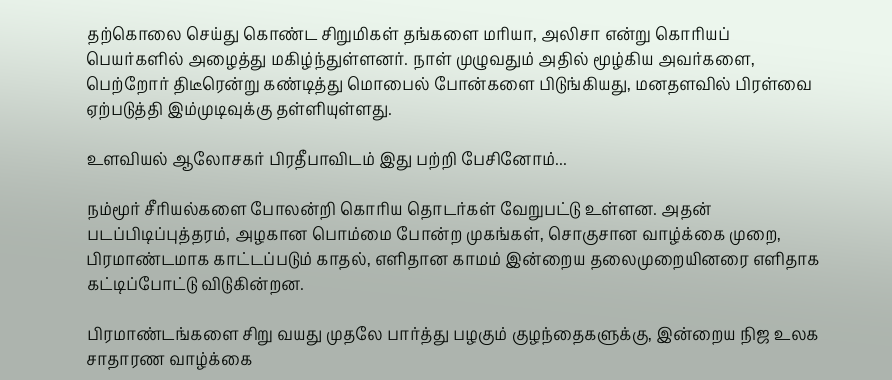தற்கொலை செய்து கொண்ட சிறுமிகள் தங்களை மரியா, அலிசா என்று கொரியப் பெயர்களில் அழைத்து மகிழ்ந்துள்ளனர். நாள் முழுவதும் அதில் மூழ்கிய அவர்களை, பெற்றோர் திடீரென்று கண்டித்து மொபைல் போன்களை பிடுங்கியது, மனதளவில் பிரள்வை ஏற்படுத்தி இம்முடிவுக்கு தள்ளியுள்ளது.

உளவியல் ஆலோசகர் பிரதீபாவிடம் இது பற்றி பேசினோம்...

நம்மூர் சீரியல்களை போலன்றி கொரிய தொடர்கள் வேறுபட்டு உள்ளன. அதன் படப்பிடிப்புத்தரம், அழகான பொம்மை போன்ற முகங்கள், சொகுசான வாழ்க்கை முறை, பிரமாண்டமாக காட்டப்படும் காதல், எளிதான காமம் இன்றைய தலைமுறையினரை எளிதாக கட்டிப்போட்டு விடுகின்றன.

பிரமாண்டங்களை சிறு வயது முதலே பார்த்து பழகும் குழந்தைகளுக்கு, இன்றைய நிஜ உலக சாதாரண வாழ்க்கை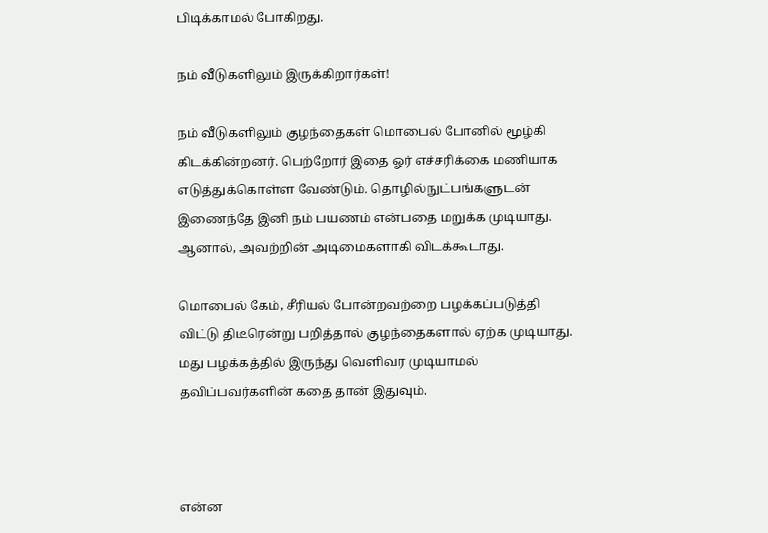பிடிக்காமல் போகிறது.

நம் வீடுகளிலும் இருக்கிறார்கள்!

நம் வீடுகளிலும் குழந்தைகள் மொபைல் போனில் மூழ்கி கிடக்கின்றனர். பெற்றோர் இதை ஓர் எச்சரிக்கை மணியாக எடுத்துக்கொள்ள வேண்டும். தொழில்நுட்பங்களுடன் இணைந்தே இனி நம் பயணம் என்பதை மறுக்க முடியாது. ஆனால், அவற்றின் அடிமைகளாகி விடக்கூடாது.

மொபைல் கேம், சீரியல் போன்றவற்றை பழக்கப்படுத்தி விட்டு திடீரென்று பறித்தால் குழந்தைகளால் ஏற்க முடியாது. மது பழக்கத்தில் இருந்து வெளிவர முடியாமல் தவிப்பவர்களின் கதை தான் இதுவும்.



என்ன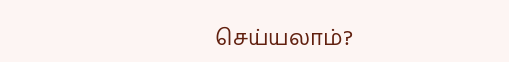செய்யலாம்?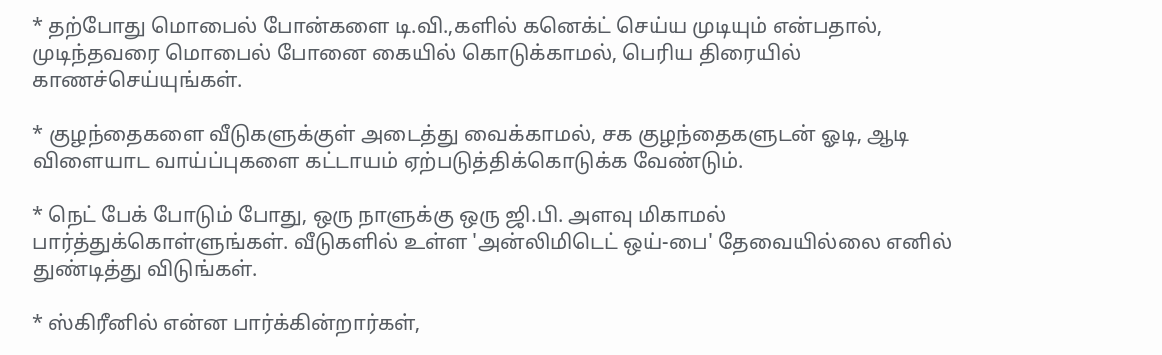* தற்போது மொபைல் போன்களை டி.வி.,களில் கனெக்ட் செய்ய முடியும் என்பதால், முடிந்தவரை மொபைல் போனை கையில் கொடுக்காமல், பெரிய திரையில் காணச்செய்யுங்கள்.

* குழந்தைகளை வீடுகளுக்குள் அடைத்து வைக்காமல், சக குழந்தைகளுடன் ஓடி, ஆடி விளையாட வாய்ப்புகளை கட்டாயம் ஏற்படுத்திக்கொடுக்க வேண்டும்.

* நெட் பேக் போடும் போது, ஒரு நாளுக்கு ஒரு ஜி.பி. அளவு மிகாமல் பார்த்துக்கொள்ளுங்கள். வீடுகளில் உள்ள 'அன்லிமிடெட் ஒய்-பை' தேவையில்லை எனில் துண்டித்து விடுங்கள்.

* ஸ்கிரீனில் என்ன பார்க்கின்றார்கள்,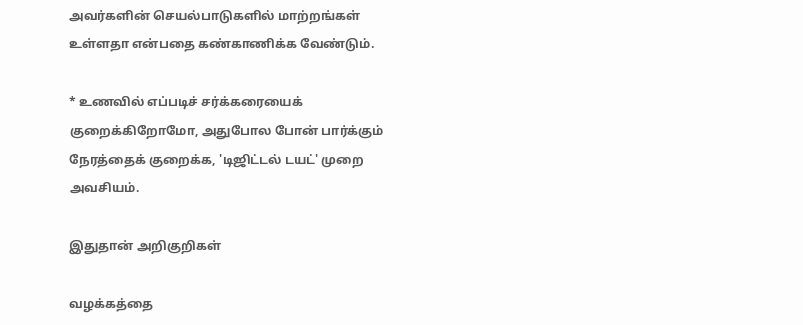அவர்களின் செயல்பாடுகளில் மாற்றங்கள் உள்ளதா என்பதை கண்காணிக்க வேண்டும்.

* உணவில் எப்படிச் சர்க்கரையைக் குறைக்கிறோமோ, அதுபோல போன் பார்க்கும் நேரத்தைக் குறைக்க, 'டிஜிட்டல் டயட்' முறை அவசியம்.

இதுதான் அறிகுறிகள்

வழக்கத்தை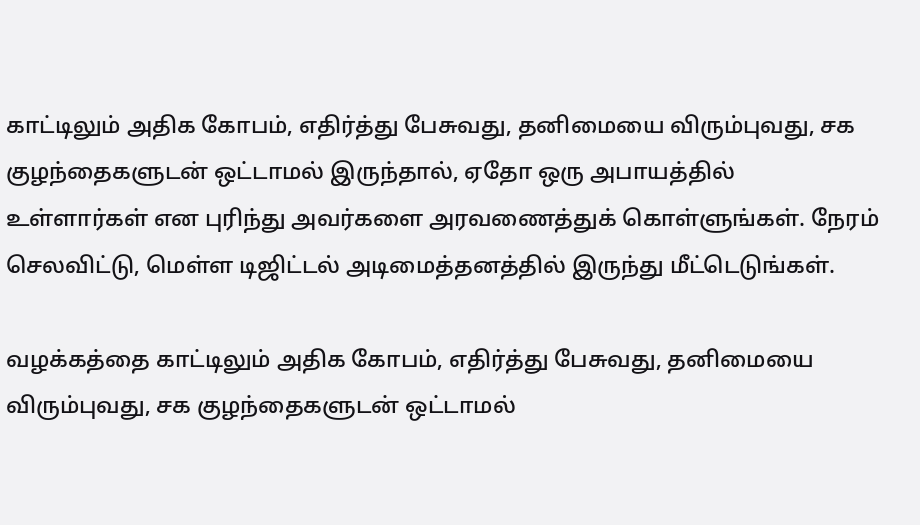காட்டிலும் அதிக கோபம், எதிர்த்து பேசுவது, தனிமையை விரும்புவது, சக குழந்தைகளுடன் ஒட்டாமல் இருந்தால், ஏதோ ஒரு அபாயத்தில் உள்ளார்கள் என புரிந்து அவர்களை அரவணைத்துக் கொள்ளுங்கள். நேரம் செலவிட்டு, மெள்ள டிஜிட்டல் அடிமைத்தனத்தில் இருந்து மீட்டெடுங்கள்.

வழக்கத்தை காட்டிலும் அதிக கோபம், எதிர்த்து பேசுவது, தனிமையை விரும்புவது, சக குழந்தைகளுடன் ஒட்டாமல்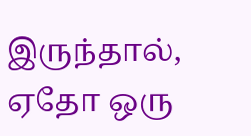இருந்தால், ஏதோ ஒரு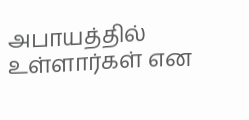அபாயத்தில் உள்ளார்கள் என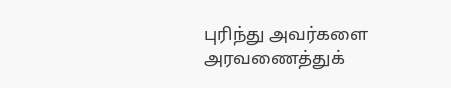புரிந்து அவர்களை அரவணைத்துக்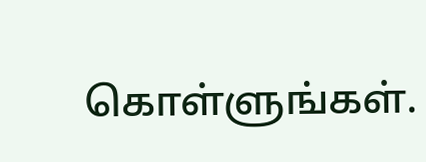கொள்ளுங்கள்.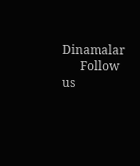Dinamalar
      Follow us